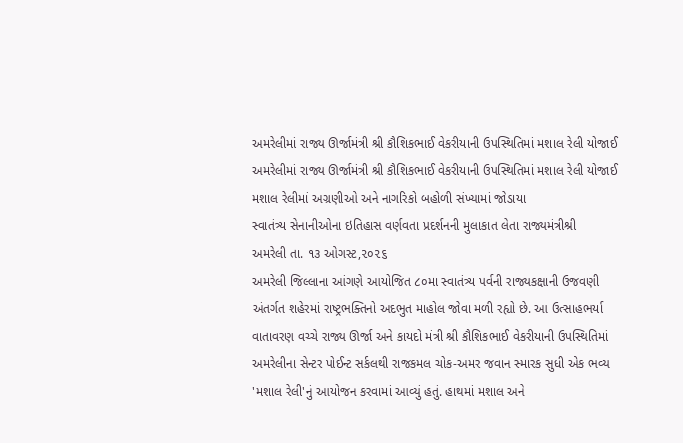અમરેલીમાં રાજ્ય ઊર્જામંત્રી શ્રી કૌશિકભાઈ વેકરીયાની ઉપસ્થિતિમાં મશાલ રેલી યોજાઈ
અમરેલીમાં રાજ્ય ઊર્જામંત્રી શ્રી કૌશિકભાઈ વેકરીયાની ઉપસ્થિતિમાં મશાલ રેલી યોજાઈ
મશાલ રેલીમાં અગ્રણીઓ અને નાગરિકો બહોળી સંખ્યામાં જોડાયા
સ્વાતંત્ર્ય સેનાનીઓના ઇતિહાસ વર્ણવતા પ્રદર્શનની મુલાકાત લેતા રાજ્યમંત્રીશ્રી
અમરેલી તા. ૧૩ ઓગસ્ટ,૨૦૨૬
અમરેલી જિલ્લાના આંગણે આયોજિત ૮૦મા સ્વાતંત્ર્ય પર્વની રાજ્યકક્ષાની ઉજવણી અંતર્ગત શહેરમાં રાષ્ટ્રભક્તિનો અદભુત માહોલ જોવા મળી રહ્યો છે. આ ઉત્સાહભર્યા વાતાવરણ વચ્ચે રાજ્ય ઊર્જા અને કાયદો મંત્રી શ્રી કૌશિકભાઈ વેકરીયાની ઉપસ્થિતિમાં અમરેલીના સેન્ટર પોઈન્ટ સર્કલથી રાજકમલ ચોક-અમર જવાન સ્મારક સુધી એક ભવ્ય 'મશાલ રેલી'નું આયોજન કરવામાં આવ્યું હતું. હાથમાં મશાલ અને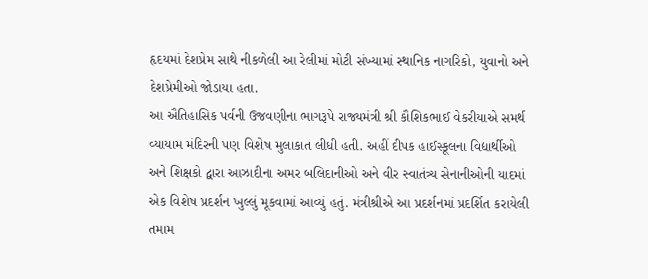હૃદયમાં દેશપ્રેમ સાથે નીકળેલી આ રેલીમાં મોટી સંખ્યામાં સ્થાનિક નાગરિકો, યુવાનો અને દેશપ્રેમીઓ જોડાયા હતા.
આ ઐતિહાસિક પર્વની ઉજવણીના ભાગરૂપે રાજ્યમંત્રી શ્રી કૌશિકભાઈ વેકરીયાએ સમર્થ વ્યાયામ મંદિરની પણ વિશેષ મુલાકાત લીધી હતી. અહીં દીપક હાઈસ્કૂલના વિદ્યાર્થીઓ અને શિક્ષકો દ્વારા આઝાદીના અમર બલિદાનીઓ અને વીર સ્વાતંત્ર્ય સેનાનીઓની યાદમાં એક વિશેષ પ્રદર્શન ખુલ્લું મૂકવામાં આવ્યું હતું. મંત્રીશ્રીએ આ પ્રદર્શનમાં પ્રદર્શિત કરાયેલી તમામ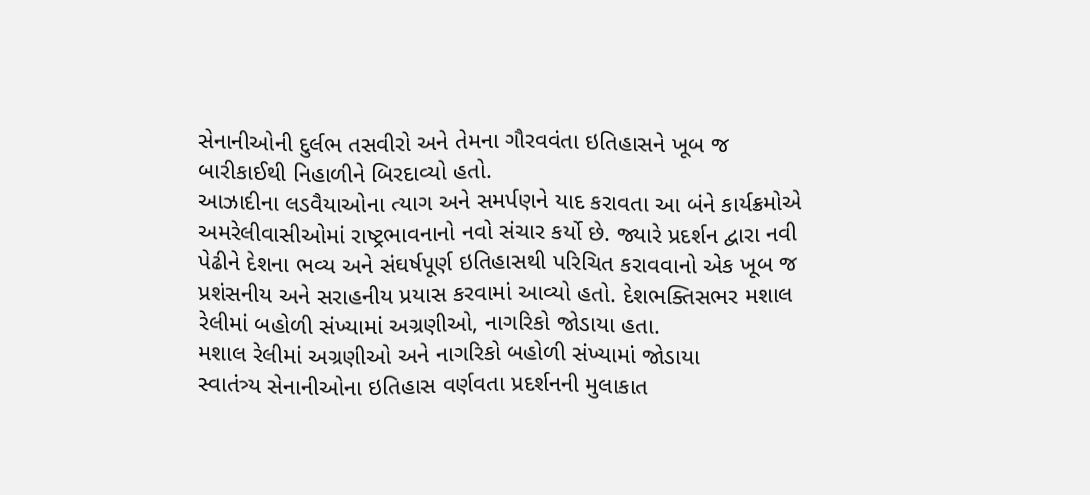સેનાનીઓની દુર્લભ તસવીરો અને તેમના ગૌરવવંતા ઇતિહાસને ખૂબ જ બારીકાઈથી નિહાળીને બિરદાવ્યો હતો.
આઝાદીના લડવૈયાઓના ત્યાગ અને સમર્પણને યાદ કરાવતા આ બંને કાર્યક્રમોએ અમરેલીવાસીઓમાં રાષ્ટ્રભાવનાનો નવો સંચાર કર્યો છે. જ્યારે પ્રદર્શન દ્વારા નવી પેઢીને દેશના ભવ્ય અને સંઘર્ષપૂર્ણ ઇતિહાસથી પરિચિત કરાવવાનો એક ખૂબ જ પ્રશંસનીય અને સરાહનીય પ્રયાસ કરવામાં આવ્યો હતો. દેશભક્તિસભર મશાલ રેલીમાં બહોળી સંખ્યામાં અગ્રણીઓ, નાગરિકો જોડાયા હતા.
મશાલ રેલીમાં અગ્રણીઓ અને નાગરિકો બહોળી સંખ્યામાં જોડાયા
સ્વાતંત્ર્ય સેનાનીઓના ઇતિહાસ વર્ણવતા પ્રદર્શનની મુલાકાત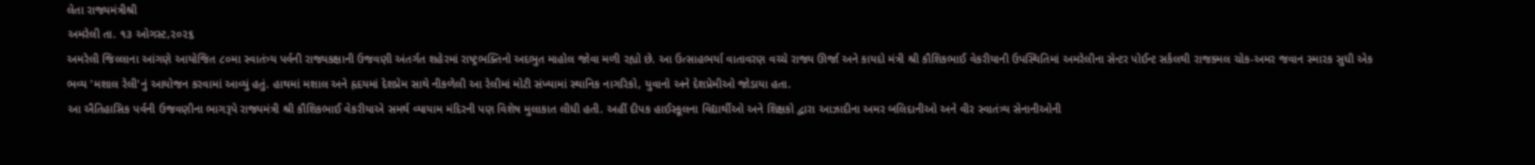લેતા રાજ્યમંત્રીશ્રી
અમરેલી તા. ૧૩ ઓગસ્ટ,૨૦૨૬
અમરેલી જિલ્લાના આંગણે આયોજિત ૮૦મા સ્વાતંત્ર્ય પર્વની રાજ્યકક્ષાની ઉજવણી અંતર્ગત શહેરમાં રાષ્ટ્રભક્તિનો અદભુત માહોલ જોવા મળી રહ્યો છે. આ ઉત્સાહભર્યા વાતાવરણ વચ્ચે રાજ્ય ઊર્જા અને કાયદો મંત્રી શ્રી કૌશિકભાઈ વેકરીયાની ઉપસ્થિતિમાં અમરેલીના સેન્ટર પોઈન્ટ સર્કલથી રાજકમલ ચોક-અમર જવાન સ્મારક સુધી એક ભવ્ય 'મશાલ રેલી'નું આયોજન કરવામાં આવ્યું હતું. હાથમાં મશાલ અને હૃદયમાં દેશપ્રેમ સાથે નીકળેલી આ રેલીમાં મોટી સંખ્યામાં સ્થાનિક નાગરિકો, યુવાનો અને દેશપ્રેમીઓ જોડાયા હતા.
આ ઐતિહાસિક પર્વની ઉજવણીના ભાગરૂપે રાજ્યમંત્રી શ્રી કૌશિકભાઈ વેકરીયાએ સમર્થ વ્યાયામ મંદિરની પણ વિશેષ મુલાકાત લીધી હતી. અહીં દીપક હાઈસ્કૂલના વિદ્યાર્થીઓ અને શિક્ષકો દ્વારા આઝાદીના અમર બલિદાનીઓ અને વીર સ્વાતંત્ર્ય સેનાનીઓની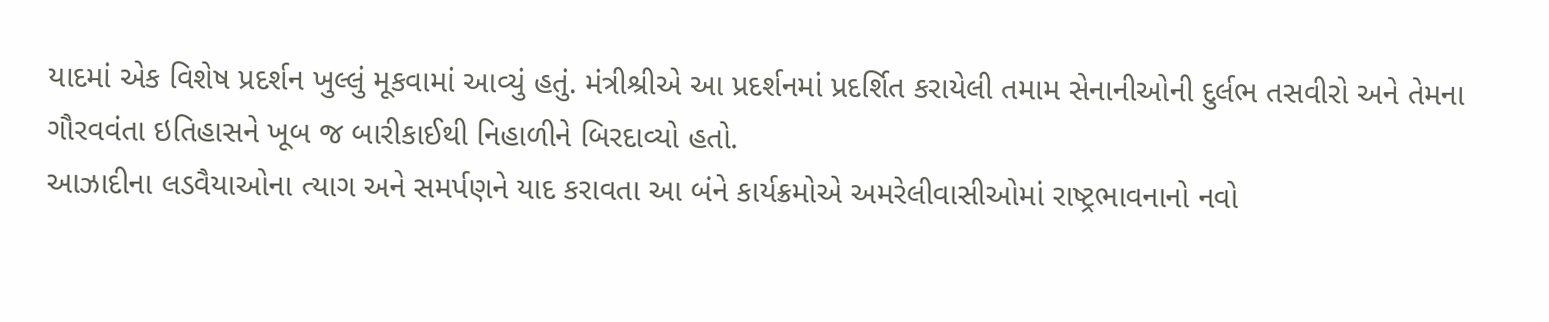યાદમાં એક વિશેષ પ્રદર્શન ખુલ્લું મૂકવામાં આવ્યું હતું. મંત્રીશ્રીએ આ પ્રદર્શનમાં પ્રદર્શિત કરાયેલી તમામ સેનાનીઓની દુર્લભ તસવીરો અને તેમના ગૌરવવંતા ઇતિહાસને ખૂબ જ બારીકાઈથી નિહાળીને બિરદાવ્યો હતો.
આઝાદીના લડવૈયાઓના ત્યાગ અને સમર્પણને યાદ કરાવતા આ બંને કાર્યક્રમોએ અમરેલીવાસીઓમાં રાષ્ટ્રભાવનાનો નવો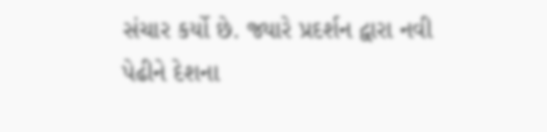સંચાર કર્યો છે. જ્યારે પ્રદર્શન દ્વારા નવી પેઢીને દેશના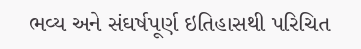ભવ્ય અને સંઘર્ષપૂર્ણ ઇતિહાસથી પરિચિત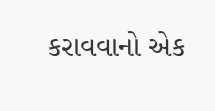કરાવવાનો એક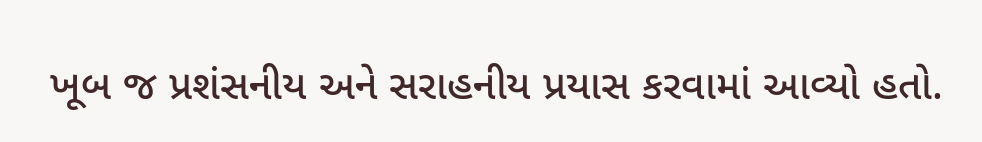ખૂબ જ પ્રશંસનીય અને સરાહનીય પ્રયાસ કરવામાં આવ્યો હતો.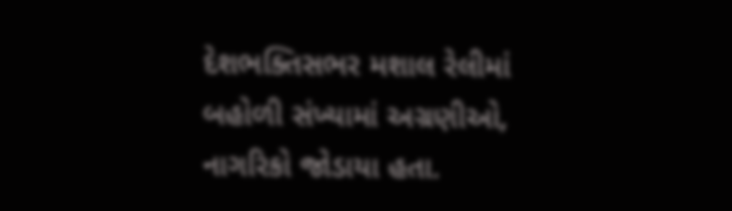દેશભક્તિસભર મશાલ રેલીમાં બહોળી સંખ્યામાં અગ્રણીઓ, નાગરિકો જોડાયા હતા.